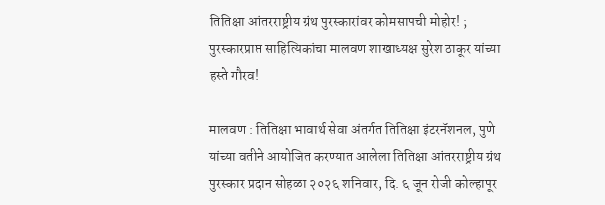तितिक्षा आंतरराष्ट्रीय ग्रंथ पुरस्कारांवर कोमसापची मोहोर! ; पुरस्कारप्राप्त साहित्यिकांचा मालवण शाखाध्यक्ष सुरेश ठाकूर यांच्या हस्ते गौरव!

मालवण : तितिक्षा भावार्थ सेवा अंतर्गत तितिक्षा इंटरनॅशनल, पुणे यांच्या वतीने आयोजित करण्यात आलेला तितिक्षा आंतरराष्ट्रीय ग्रंथ पुरस्कार प्रदान सोहळा २०२६ शनिवार, दि. ६ जून रोजी कोल्हापूर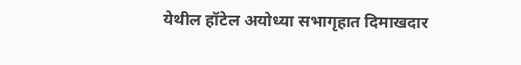येथील हॉटेल अयोध्या सभागृहात दिमाखदार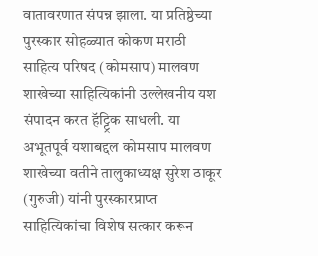वातावरणात संपन्न झाला. या प्रतिष्ठेच्या पुरस्कार सोहळ्यात कोकण मराठी साहित्य परिषद (कोमसाप) मालवण शाखेच्या साहित्यिकांनी उल्लेखनीय यश संपादन करत हॅट्ट्रिक साधली. या अभूतपूर्व यशाबद्दल कोमसाप मालवण शाखेच्या वतीने तालुकाध्यक्ष सुरेश ठाकूर (गुरुजी) यांनी पुरस्कारप्राप्त साहित्यिकांचा विशेष सत्कार करून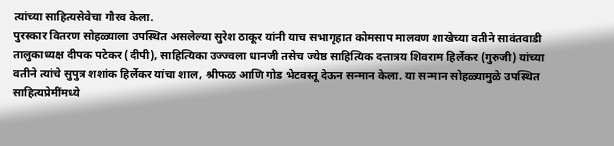त्यांच्या साहित्यसेवेचा गौरव केला.
पुरस्कार वितरण सोहळ्याला उपस्थित असलेल्या सुरेश ठाकूर यांनी याच सभागृहात कोमसाप मालवण शाखेच्या वतीने सावंतवाडी तालुकाध्यक्ष दीपक पटेकर (दीपी), साहित्यिका उज्ज्वला धानजी तसेच ज्येष्ठ साहित्यिक दत्तात्रय शिवराम हिर्लेकर (गुरुजी) यांच्या वतीने त्यांचे सुपुत्र शशांक हिर्लेकर यांचा शाल, श्रीफळ आणि गोड भेटवस्तू देऊन सन्मान केला. या सन्मान सोहळ्यामुळे उपस्थित साहित्यप्रेमींमध्ये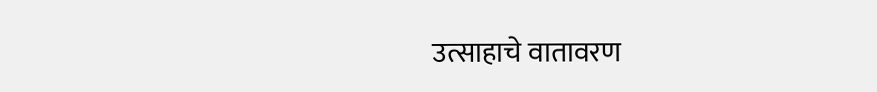उत्साहाचे वातावरण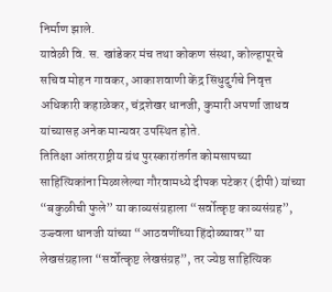निर्माण झाले.
यावेळी वि. स. खांडेकर मंच तथा कोकण संस्था, कोल्हापूरचे सचिव मोहन गावकर, आकाशवाणी केंद्र सिंधुदुर्गचे निवृत्त अधिकारी कहाळेकर, चंद्रशेखर धानजी, कुमारी अपर्णा जाधव यांच्यासह अनेक मान्यवर उपस्थित होते.
तितिक्षा आंतरराष्ट्रीय ग्रंथ पुरस्कारांतर्गत कोमसापच्या साहित्यिकांना मिळालेल्या गौरवामध्ये दीपक पटेकर (दीपी) यांच्या “बकुळीची फुले” या काव्यसंग्रहाला “सर्वोत्कृष्ट काव्यसंग्रह”, उज्ज्वला धानजी यांच्या “आठवणींच्या हिंदोळ्यावर” या लेखसंग्रहाला “सर्वोत्कृष्ट लेखसंग्रह”, तर ज्येष्ठ साहित्यिक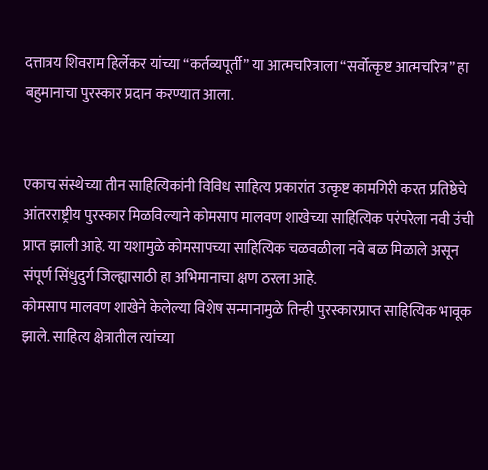दत्तात्रय शिवराम हिर्लेकर यांच्या “कर्तव्यपूर्ती” या आत्मचरित्राला “सर्वोत्कृष्ट आत्मचरित्र” हा बहुमानाचा पुरस्कार प्रदान करण्यात आला.


एकाच संस्थेच्या तीन साहित्यिकांनी विविध साहित्य प्रकारांत उत्कृष्ट कामगिरी करत प्रतिष्ठेचे आंतरराष्ट्रीय पुरस्कार मिळविल्याने कोमसाप मालवण शाखेच्या साहित्यिक परंपरेला नवी उंची प्राप्त झाली आहे. या यशामुळे कोमसापच्या साहित्यिक चळवळीला नवे बळ मिळाले असून संपूर्ण सिंधुदुर्ग जिल्ह्यासाठी हा अभिमानाचा क्षण ठरला आहे.
कोमसाप मालवण शाखेने केलेल्या विशेष सन्मानामुळे तिन्ही पुरस्कारप्राप्त साहित्यिक भावूक झाले. साहित्य क्षेत्रातील त्यांच्या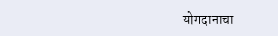योगदानाचा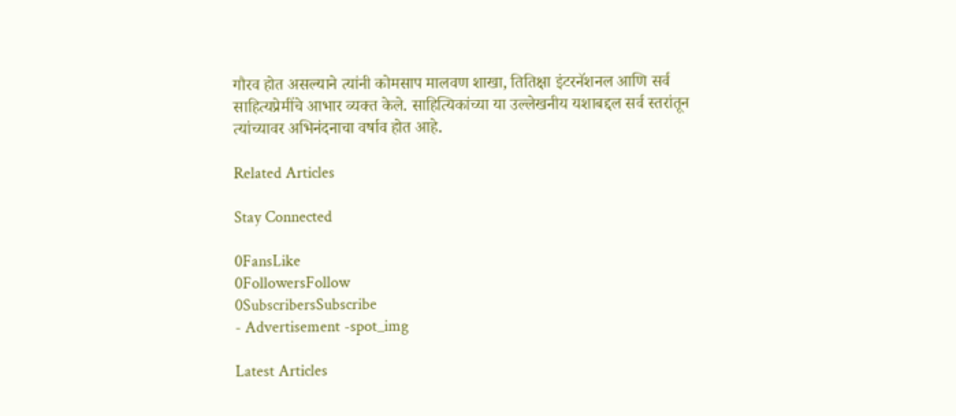गौरव होत असल्याने त्यांनी कोमसाप मालवण शाखा, तितिक्षा इंटरनॅशनल आणि सर्व साहित्यप्रेमींचे आभार व्यक्त केले. साहित्यिकांच्या या उल्लेखनीय यशाबद्दल सर्व स्तरांतून त्यांच्यावर अभिनंदनाचा वर्षाव होत आहे.

Related Articles

Stay Connected

0FansLike
0FollowersFollow
0SubscribersSubscribe
- Advertisement -spot_img

Latest Articles